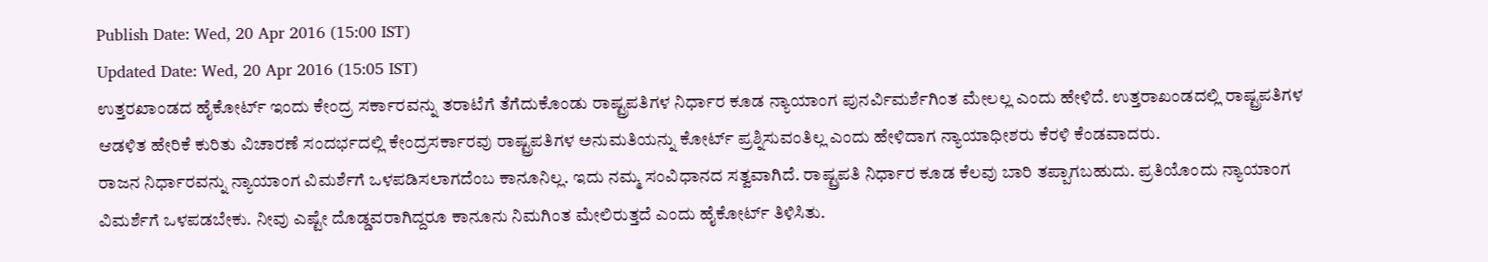Publish Date: Wed, 20 Apr 2016 (15:00 IST)
Updated Date: Wed, 20 Apr 2016 (15:05 IST)
ಉತ್ತರಖಾಂಡದ ಹೈಕೋರ್ಟ್ ಇಂದು ಕೇಂದ್ರ ಸರ್ಕಾರವನ್ನು ತರಾಟೆಗೆ ತೆಗೆದುಕೊಂಡು ರಾಷ್ಟ್ರಪತಿಗಳ ನಿರ್ಧಾರ ಕೂಡ ನ್ಯಾಯಾಂಗ ಪುನರ್ವಿಮರ್ಶೆಗಿಂತ ಮೇಲಲ್ಲ ಎಂದು ಹೇಳಿದೆ. ಉತ್ತರಾಖಂಡದಲ್ಲಿ ರಾಷ್ಟ್ರಪತಿಗಳ ಆಡಳಿತ ಹೇರಿಕೆ ಕುರಿತು ವಿಚಾರಣೆ ಸಂದರ್ಭದಲ್ಲಿ ಕೇಂದ್ರಸರ್ಕಾರವು ರಾಷ್ಟ್ರಪತಿಗಳ ಅನುಮತಿಯನ್ನು ಕೋರ್ಟ್ ಪ್ರಶ್ನಿಸುವಂತಿಲ್ಲ ಎಂದು ಹೇಳಿದಾಗ ನ್ಯಾಯಾಧೀಶರು ಕೆರಳಿ ಕೆಂಡವಾದರು.
ರಾಜನ ನಿರ್ಧಾರವನ್ನು ನ್ಯಾಯಾಂಗ ವಿಮರ್ಶೆಗೆ ಒಳಪಡಿಸಲಾಗದೆಂಬ ಕಾನೂನಿಲ್ಲ. ಇದು ನಮ್ಮ ಸಂವಿಧಾನದ ಸತ್ವವಾಗಿದೆ. ರಾಷ್ಟ್ರಪತಿ ನಿರ್ಧಾರ ಕೂಡ ಕೆಲವು ಬಾರಿ ತಪ್ಪಾಗಬಹುದು. ಪ್ರತಿಯೊಂದು ನ್ಯಾಯಾಂಗ ವಿಮರ್ಶೆಗೆ ಒಳಪಡಬೇಕು. ನೀವು ಎಷ್ಟೇ ದೊಡ್ಡವರಾಗಿದ್ದರೂ ಕಾನೂನು ನಿಮಗಿಂತ ಮೇಲಿರುತ್ತದೆ ಎಂದು ಹೈಕೋರ್ಟ್ ತಿಳಿಸಿತು.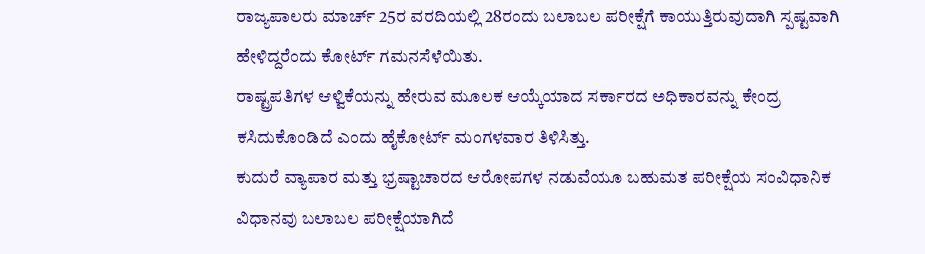ರಾಜ್ಯಪಾಲರು ಮಾರ್ಚ್ 25ರ ವರದಿಯಲ್ಲಿ 28ರಂದು ಬಲಾಬಲ ಪರೀಕ್ಷೆಗೆ ಕಾಯುತ್ತಿರುವುದಾಗಿ ಸ್ಪಷ್ಟವಾಗಿ ಹೇಳಿದ್ದರೆಂದು ಕೋರ್ಟ್ ಗಮನಸೆಳೆಯಿತು.
ರಾಷ್ಟ್ರಪತಿಗಳ ಆಳ್ವಿಕೆಯನ್ನು ಹೇರುವ ಮೂಲಕ ಆಯ್ಕೆಯಾದ ಸರ್ಕಾರದ ಅಧಿಕಾರವನ್ನು ಕೇಂದ್ರ ಕಸಿದುಕೊಂಡಿದೆ ಎಂದು ಹೈಕೋರ್ಟ್ ಮಂಗಳವಾರ ತಿಳಿಸಿತ್ತು.
ಕುದುರೆ ವ್ಯಾಪಾರ ಮತ್ತು ಭ್ರಷ್ಟಾಚಾರದ ಆರೋಪಗಳ ನಡುವೆಯೂ ಬಹುಮತ ಪರೀಕ್ಷೆಯ ಸಂವಿಧಾನಿಕ ವಿಧಾನವು ಬಲಾಬಲ ಪರೀಕ್ಷೆಯಾಗಿದೆ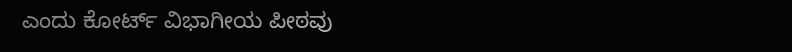ಎಂದು ಕೋರ್ಟ್ ವಿಭಾಗೀಯ ಪೀಠವು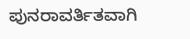ಪುನರಾವರ್ತಿತವಾಗಿ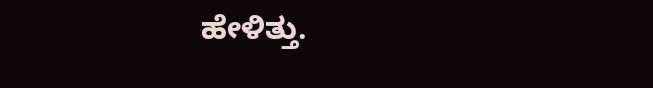ಹೇಳಿತ್ತು.